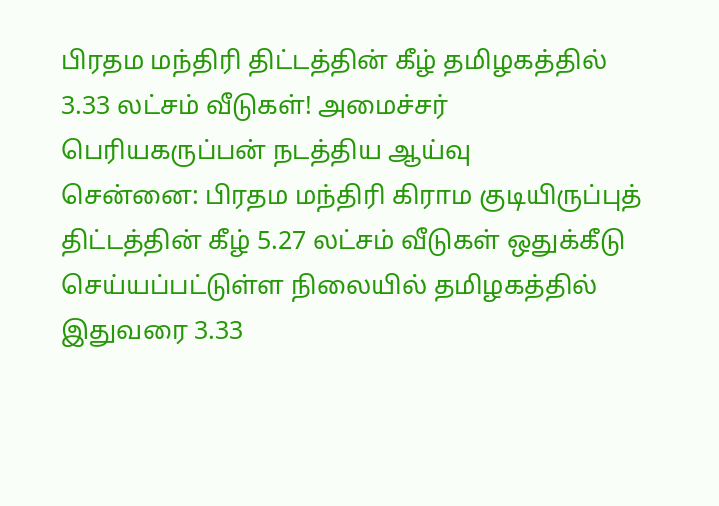பிரதம மந்திரி திட்டத்தின் கீழ் தமிழகத்தில் 3.33 லட்சம் வீடுகள்! அமைச்சர் பெரியகருப்பன் நடத்திய ஆய்வு
சென்னை: பிரதம மந்திரி கிராம குடியிருப்புத் திட்டத்தின் கீழ் 5.27 லட்சம் வீடுகள் ஒதுக்கீடு செய்யப்பட்டுள்ள நிலையில் தமிழகத்தில் இதுவரை 3.33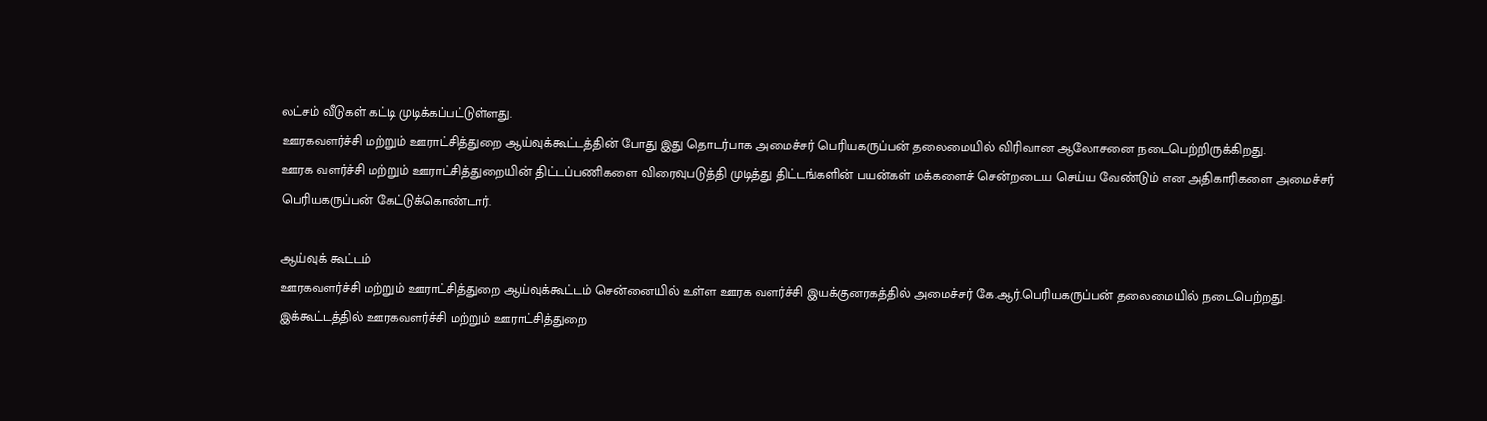லட்சம் வீடுகள் கட்டி முடிக்கப்பட்டுள்ளது.
ஊரகவளர்ச்சி மற்றும் ஊராட்சித்துறை ஆய்வுக்கூட்டத்தின் போது இது தொடர்பாக அமைச்சர் பெரியகருப்பன் தலைமையில் விரிவான ஆலோசனை நடைபெற்றிருக்கிறது.
ஊரக வளர்ச்சி மற்றும் ஊராட்சித்துறையின் திட்டப்பணிகளை விரைவுபடுத்தி முடித்து திட்டங்களின் பயன்கள் மக்களைச் சென்றடைய செய்ய வேண்டும் என அதிகாரிகளை அமைச்சர் பெரியகருப்பன் கேட்டுக்கொண்டார்.

ஆய்வுக் கூட்டம்
ஊரகவளர்ச்சி மற்றும் ஊராட்சித்துறை ஆய்வுக்கூட்டம் சென்னையில் உள்ள ஊரக வளர்ச்சி இயக்குனரகத்தில் அமைச்சர் கே.ஆர்.பெரியகருப்பன் தலைமையில் நடைபெற்றது. இக்கூட்டத்தில் ஊரகவளர்ச்சி மற்றும் ஊராட்சித்துறை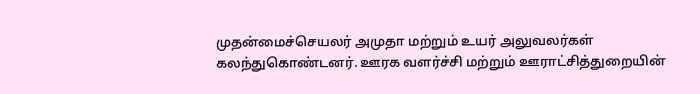முதன்மைச்செயலர் அமுதா மற்றும் உயர் அலுவலர்கள் கலந்துகொண்டனர். ஊரக வளர்ச்சி மற்றும் ஊராட்சித்துறையின்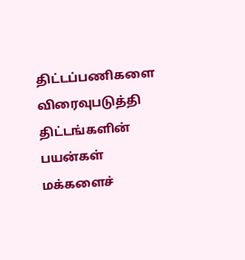திட்டப்பணிகளை விரைவுபடுத்தி திட்டங்களின் பயன்கள் மக்களைச்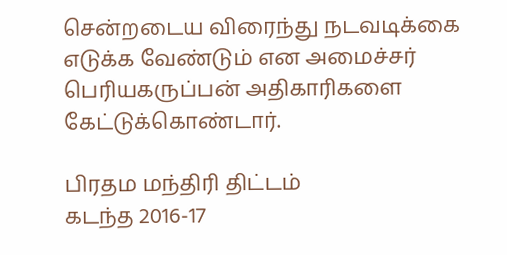சென்றடைய விரைந்து நடவடிக்கை எடுக்க வேண்டும் என அமைச்சர் பெரியகருப்பன் அதிகாரிகளை கேட்டுக்கொண்டார்.

பிரதம மந்திரி திட்டம்
கடந்த 2016-17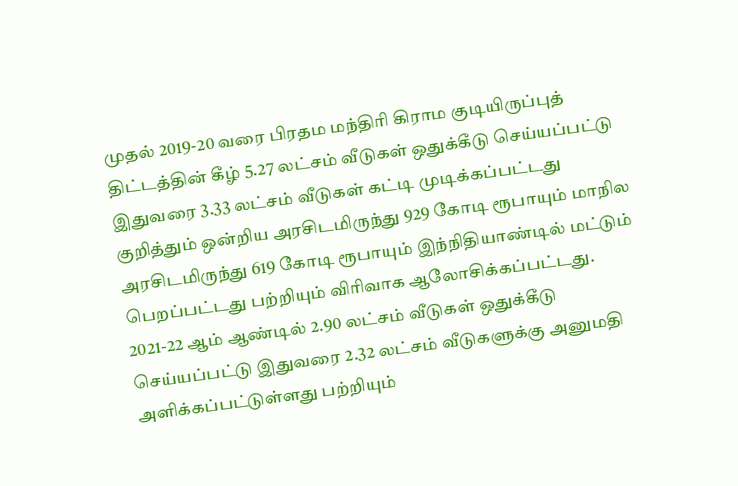முதல் 2019-20 வரை பிரதம மந்திரி கிராம குடியிருப்புத் திட்டத்தின் கீழ் 5.27 லட்சம் வீடுகள் ஒதுக்கீடு செய்யப்பட்டு இதுவரை 3.33 லட்சம் வீடுகள் கட்டி முடிக்கப்பட்டது குறித்தும் ஒன்றிய அரசிடமிருந்து 929 கோடி ரூபாயும் மாநில அரசிடமிருந்து 619 கோடி ரூபாயும் இந்நிதியாண்டில் மட்டும் பெறப்பட்டது பற்றியும் விரிவாக ஆலோசிக்கப்பட்டது. 2021-22 ஆம் ஆண்டில் 2.90 லட்சம் வீடுகள் ஒதுக்கீடு செய்யப்பட்டு இதுவரை 2.32 லட்சம் வீடுகளுக்கு அனுமதி அளிக்கப்பட்டுள்ளது பற்றியும்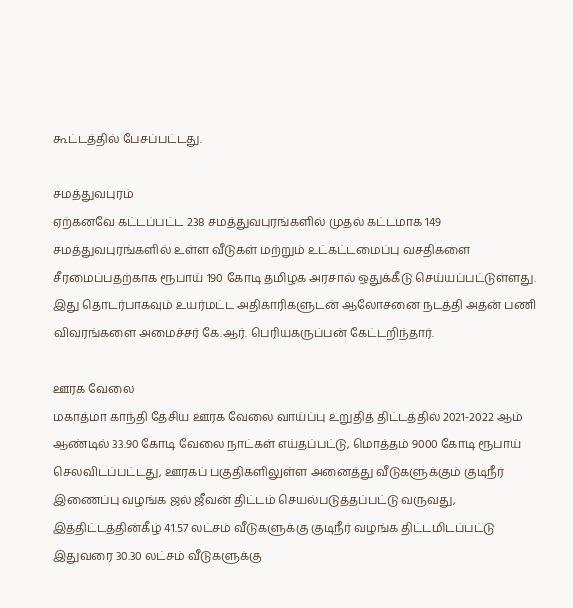கூட்டத்தில் பேசப்பட்டது.

சமத்துவபுரம்
ஏற்கனவே கட்டப்பட்ட 238 சமத்துவபுரங்களில் முதல் கட்டமாக 149 சமத்துவபுரங்களில் உள்ள வீடுகள் மற்றும் உட்கட்டமைப்பு வசதிகளை சீரமைப்பதற்காக ரூபாய் 190 கோடி தமிழக அரசால் ஒதுக்கீடு செய்யப்பட்டுள்ளது. இது தொடர்பாகவும் உயர்மட்ட அதிகாரிகளுடன் ஆலோசனை நடத்தி அதன் பணி விவரங்களை அமைச்சர் கே.ஆர். பெரியகருப்பன் கேட்டறிந்தார்.

ஊரக வேலை
மகாத்மா காந்தி தேசிய ஊரக வேலை வாய்ப்பு உறுதித் திட்டத்தில் 2021-2022 ஆம் ஆண்டில் 33.90 கோடி வேலை நாட்கள் எய்தப்பட்டு, மொத்தம் 9000 கோடி ரூபாய் செலவிடப்பட்டது, ஊரகப் பகுதிகளிலுள்ள அனைத்து வீடுகளுக்கும் குடிநீர் இணைப்பு வழங்க ஜல் ஜீவன் திட்டம் செயல்படுத்தப்பட்டு வருவது, இத்திட்டத்தின்கீழ் 41.57 லட்சம் வீடுகளுக்கு குடிநீர் வழங்க திட்டமிடப்பட்டு இதுவரை 30.30 லட்சம் வீடுகளுக்கு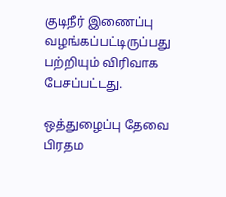குடிநீர் இணைப்பு வழங்கப்பட்டிருப்பது பற்றியும் விரிவாக பேசப்பட்டது.

ஒத்துழைப்பு தேவை
பிரதம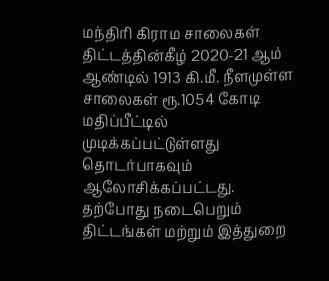மந்திரி கிராம சாலைகள் திட்டத்தின்கீழ் 2020-21 ஆம் ஆண்டில் 1913 கி.மீ. நீளமுள்ள சாலைகள் ரூ.1054 கோடி மதிப்பீட்டில் முடிக்கப்பட்டுள்ளது தொடர்பாகவும் ஆலோசிக்கப்பட்டது. தற்போது நடைபெறும் திட்டங்கள் மற்றும் இத்துறை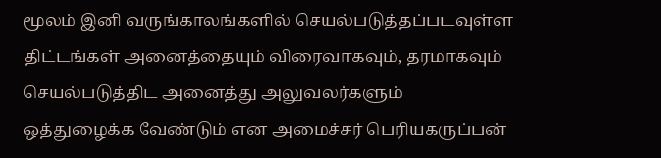மூலம் இனி வருங்காலங்களில் செயல்படுத்தப்படவுள்ள திட்டங்கள் அனைத்தையும் விரைவாகவும், தரமாகவும் செயல்படுத்திட அனைத்து அலுவலர்களும் ஒத்துழைக்க வேண்டும் என அமைச்சர் பெரியகருப்பன்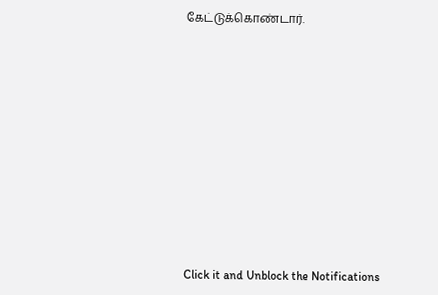கேட்டுக்கொண்டார்.












Click it and Unblock the Notifications